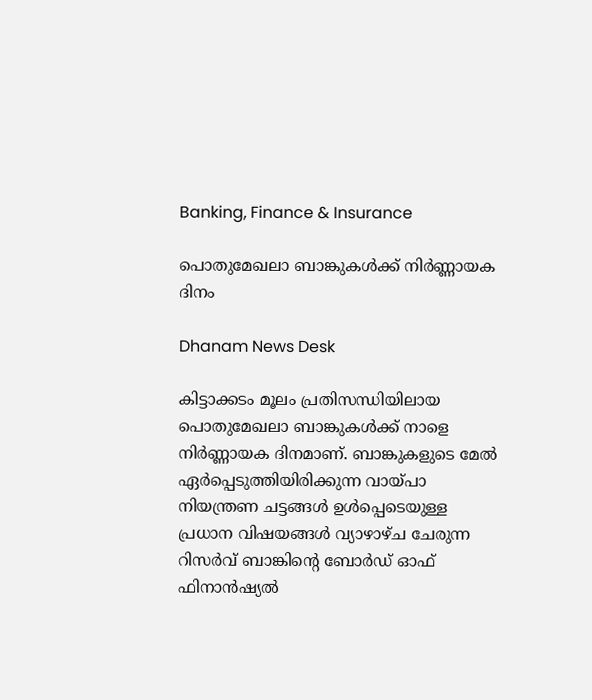Banking, Finance & Insurance

പൊതുമേഖലാ ബാങ്കുകൾക്ക് നിർണ്ണായക ദിനം

Dhanam News Desk

കിട്ടാക്കടം മൂലം പ്രതിസന്ധിയിലായ പൊതുമേഖലാ ബാങ്കുകൾക്ക് നാളെ നിർണ്ണായക ദിനമാണ്. ബാങ്കുകളുടെ മേൽ ഏർപ്പെടുത്തിയിരിക്കുന്ന വായ്പാ നിയന്ത്രണ ചട്ടങ്ങൾ ഉൾപ്പെടെയുള്ള പ്രധാന വിഷയങ്ങൾ വ്യാഴാഴ്ച ചേരുന്ന റിസർവ് ബാങ്കിന്റെ ബോർഡ് ഓഫ് ഫിനാൻഷ്യൽ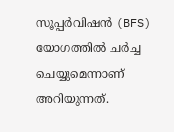സൂപ്പർവിഷൻ (BFS) യോഗത്തിൽ ചർച്ച ചെയ്യുമെന്നാണ് അറിയുന്നത്.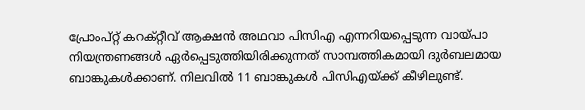പ്രോംപ്റ്റ് കറക്റ്റീവ് ആക്ഷൻ അഥവാ പിസിഎ എന്നറിയപ്പെടുന്ന വായ്പാ നിയന്ത്രണങ്ങൾ ഏർപ്പെടുത്തിയിരിക്കുന്നത് സാമ്പത്തികമായി ദുർബലമായ ബാങ്കുകൾക്കാണ്. നിലവിൽ 11 ബാങ്കുകൾ പിസിഎയ്ക്ക് കീഴിലുണ്ട്.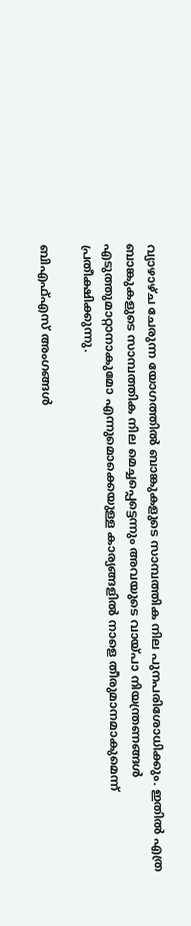വ്യാഴാഴ്ച ചേരുന്ന യോഗത്തിൽ ബാങ്കുകളുടെ സാമ്പത്തിക നില പുനപരിശോധിക്കും. ഇതിൽ എത്ര ബാങ്കുകളുടെ സാമ്പത്തിക നില മെച്ചപ്പെട്ടെന്നും അവയുടെ വായ്പാ നിയന്ത്രണങ്ങൾ എടുത്തുമാറ്റാനാകുമോ എന്നുമൊക്കെയുള്ള കാര്യങ്ങളിൽ നാളെ തീരുമാനമാകുമെന്ന് പ്രതീക്ഷിക്കുന്നു.

ബിഎഫ്എസ് അംഗങ്ങൾ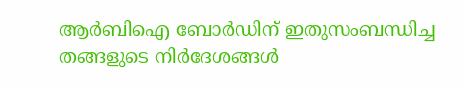ആർബിഐ ബോർഡിന് ഇതുസംബന്ധിച്ച തങ്ങളുടെ നിർദേശങ്ങൾ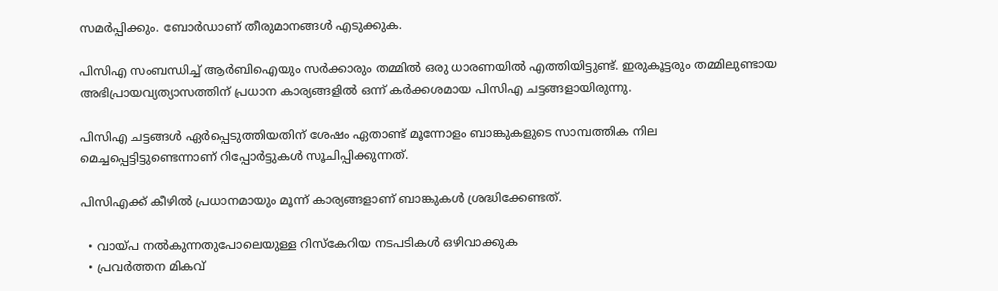സമർപ്പിക്കും. ബോർഡാണ് തീരുമാനങ്ങൾ എടുക്കുക.

പിസിഎ സംബന്ധിച്ച് ആർബിഐയും സർക്കാരും തമ്മിൽ ഒരു ധാരണയിൽ എത്തിയിട്ടുണ്ട്. ഇരുകൂട്ടരും തമ്മിലുണ്ടായ അഭിപ്രായവ്യത്യാസത്തിന് പ്രധാന കാര്യങ്ങളിൽ ഒന്ന് കർക്കശമായ പിസിഎ ചട്ടങ്ങളായിരുന്നു.

പിസിഎ ചട്ടങ്ങൾ ഏർപ്പെടുത്തിയതിന് ശേഷം ഏതാണ്ട് മൂന്നോളം ബാങ്കുകളുടെ സാമ്പത്തിക നില മെച്ചപ്പെട്ടിട്ടുണ്ടെന്നാണ് റിപ്പോർട്ടുകൾ സൂചിപ്പിക്കുന്നത്.

പിസിഎക്ക് കീഴിൽ പ്രധാനമായും മൂന്ന് കാര്യങ്ങളാണ് ബാങ്കുകൾ ശ്രദ്ധിക്കേണ്ടത്.

  • വായ്പ നൽകുന്നതുപോലെയുള്ള റിസ്‌കേറിയ നടപടികൾ ഒഴിവാക്കുക
  • പ്രവർത്തന മികവ്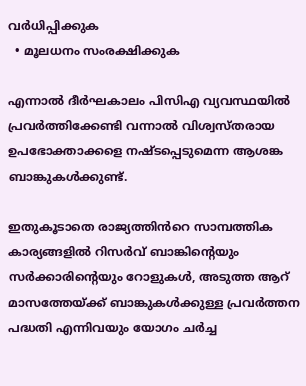വർധിപ്പിക്കുക
  • മൂലധനം സംരക്ഷിക്കുക

എന്നാൽ ദീർഘകാലം പിസിഎ വ്യവസ്ഥയിൽ പ്രവർത്തിക്കേണ്ടി വന്നാൽ വിശ്വസ്തരായ ഉപഭോക്താക്കളെ നഷ്ടപ്പെടുമെന്ന ആശങ്ക ബാങ്കുകൾക്കുണ്ട്.

ഇതുകൂടാതെ രാജ്യത്തിൻറെ സാമ്പത്തിക കാര്യങ്ങളിൽ റിസർവ് ബാങ്കിന്റെയും സർക്കാരിന്റെയും റോളുകൾ, അടുത്ത ആറ് മാസത്തേയ്ക്ക് ബാങ്കുകൾക്കുള്ള പ്രവർത്തന പദ്ധതി എന്നിവയും യോഗം ചർച്ച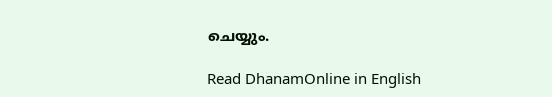ചെയ്യും.

Read DhanamOnline in English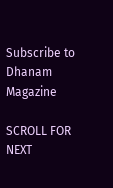Subscribe to Dhanam Magazine

SCROLL FOR NEXT